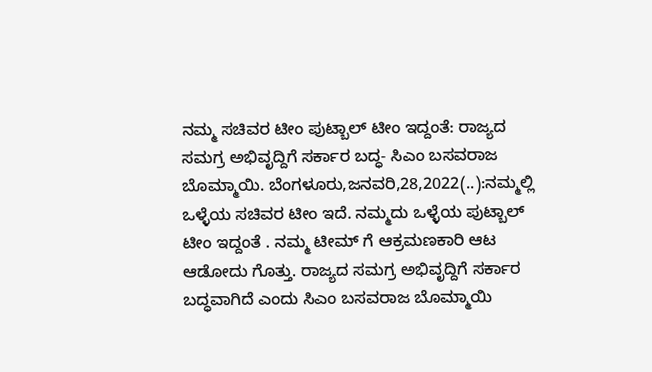ನಮ್ಮ ಸಚಿವರ ಟೀಂ ಪುಟ್ಬಾಲ್ ಟೀಂ ಇದ್ದಂತೆ: ರಾಜ್ಯದ ಸಮಗ್ರ ಅಭಿವೃದ್ದಿಗೆ ಸರ್ಕಾರ ಬದ್ಧ- ಸಿಎಂ ಬಸವರಾಜ ಬೊಮ್ಮಾಯಿ. ಬೆಂಗಳೂರು,ಜನವರಿ,28,2022(..):ನಮ್ಮಲ್ಲಿ ಒಳ್ಳೆಯ ಸಚಿವರ ಟೀಂ ಇದೆ. ನಮ್ಮದು ಒಳ್ಳೆಯ ಪುಟ್ಬಾಲ್ ಟೀಂ ಇದ್ದಂತೆ . ನಮ್ಮ ಟೀಮ್ ಗೆ ಆಕ್ರಮಣಕಾರಿ ಆಟ ಆಡೋದು ಗೊತ್ತು. ರಾಜ್ಯದ ಸಮಗ್ರ ಅಭಿವೃದ್ದಿಗೆ ಸರ್ಕಾರ ಬದ್ಧವಾಗಿದೆ ಎಂದು ಸಿಎಂ ಬಸವರಾಜ ಬೊಮ್ಮಾಯಿ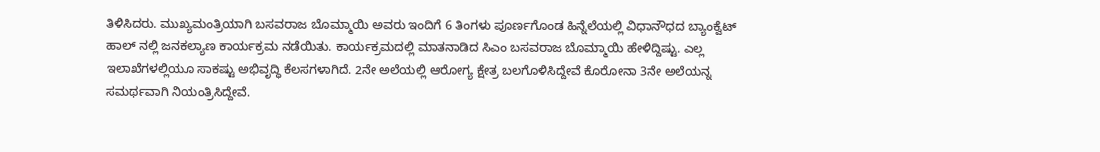ತಿಳಿಸಿದರು. ಮುಖ್ಯಮಂತ್ರಿಯಾಗಿ ಬಸವರಾಜ ಬೊಮ್ಮಾಯಿ ಅವರು ಇಂದಿಗೆ 6 ತಿಂಗಳು ಪೂರ್ಣಗೊಂಡ ಹಿನ್ನೆಲೆಯಲ್ಲಿ ವಿಧಾನೌಧದ ಬ್ಯಾಂಕ್ವೆಟ್ ಹಾಲ್ ನಲ್ಲಿ ಜನಕಲ್ಯಾಣ ಕಾರ್ಯಕ್ರಮ ನಡೆಯಿತು. ಕಾರ್ಯಕ್ರಮದಲ್ಲಿ ಮಾತನಾಡಿದ ಸಿಎಂ ಬಸವರಾಜ ಬೊಮ್ಮಾಯಿ ಹೇಳಿದ್ದಿಷ್ಟು. ಎಲ್ಲ ಇಲಾಖೆಗಳಲ್ಲಿಯೂ ಸಾಕಷ್ಟು ಅಭಿವೃದ್ಧಿ ಕೆಲಸಗಳಾಗಿದೆ. 2ನೇ ಅಲೆಯಲ್ಲಿ ಆರೋಗ್ಯ ಕ್ಷೇತ್ರ ಬಲಗೊಳಿಸಿದ್ದೇವೆ ಕೊರೋನಾ 3ನೇ ಅಲೆಯನ್ನ ಸಮರ್ಥವಾಗಿ ನಿಯಂತ್ರಿಸಿದ್ದೇವೆ.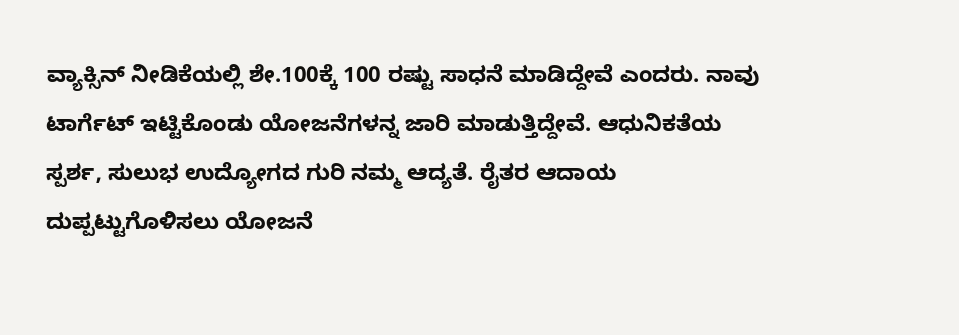ವ್ಯಾಕ್ಸಿನ್ ನೀಡಿಕೆಯಲ್ಲಿ ಶೇ.100ಕ್ಕೆ 100 ರಷ್ಟು ಸಾಧನೆ ಮಾಡಿದ್ದೇವೆ ಎಂದರು. ನಾವು ಟಾರ್ಗೆಟ್ ಇಟ್ಟಿಕೊಂಡು ಯೋಜನೆಗಳನ್ನ ಜಾರಿ ಮಾಡುತ್ತಿದ್ದೇವೆ. ಆಧುನಿಕತೆಯ ಸ್ಪರ್ಶ, ಸುಲುಭ ಉದ್ಯೋಗದ ಗುರಿ ನಮ್ಮ ಆದ್ಯತೆ. ರೈತರ ಆದಾಯ ದುಪ್ಪಟ್ಟುಗೊಳಿಸಲು ಯೋಜನೆ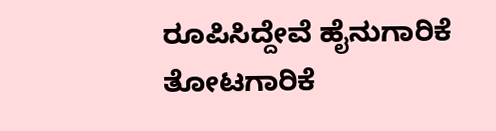ರೂಪಿಸಿದ್ದೇವೆ ಹೈನುಗಾರಿಕೆ ತೋಟಗಾರಿಕೆ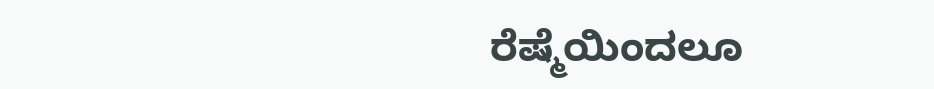ರೆಷ್ಮೆಯಿಂದಲೂ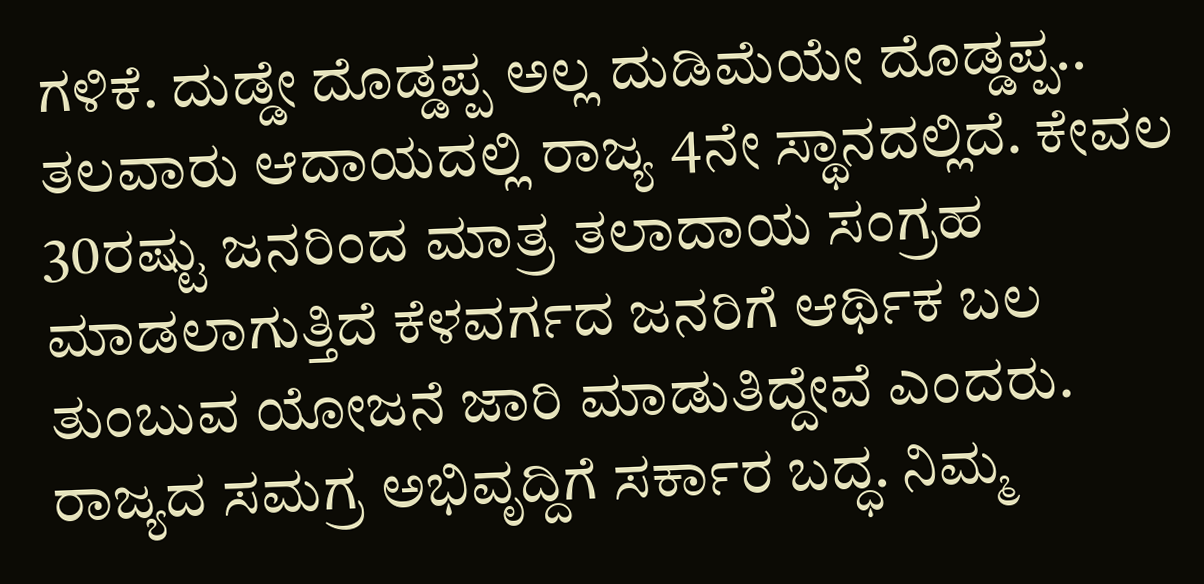ಗಳಿಕೆ. ದುಡ್ಡೇ ದೊಡ್ಡಪ್ಪ ಅಲ್ಲ ದುಡಿಮೆಯೇ ದೊಡ್ಡಪ್ಪ.. ತಲವಾರು ಆದಾಯದಲ್ಲಿ ರಾಜ್ಯ 4ನೇ ಸ್ಥಾನದಲ್ಲಿದೆ. ಕೇವಲ 30ರಷ್ಟು ಜನರಿಂದ ಮಾತ್ರ ತಲಾದಾಯ ಸಂಗ್ರಹ ಮಾಡಲಾಗುತ್ತಿದೆ ಕೆಳವರ್ಗದ ಜನರಿಗೆ ಆರ್ಥಿಕ ಬಲ ತುಂಬುವ ಯೋಜನೆ ಜಾರಿ ಮಾಡುತಿದ್ದೇವೆ ಎಂದರು. ರಾಜ್ಯದ ಸಮಗ್ರ ಅಭಿವೃದ್ದಿಗೆ ಸರ್ಕಾರ ಬದ್ಧ. ನಿಮ್ಮ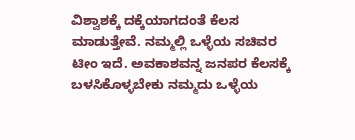ವಿಶ್ವಾಶಕ್ಕೆ ದಕ್ಕೆಯಾಗದಂತೆ ಕೆಲಸ ಮಾಡುತ್ತೇವೆ. ನಮ್ಮಲ್ಲಿ ಒಳ್ಳೆಯ ಸಚಿವರ ಟೀಂ ಇದೆ. ಅವಕಾಶವನ್ನ ಜನಪರ ಕೆಲಸಕ್ಕೆ ಬಳಸಿಕೊಳ್ಳಬೇಕು ನಮ್ಮದು ಒಳ್ಳೆಯ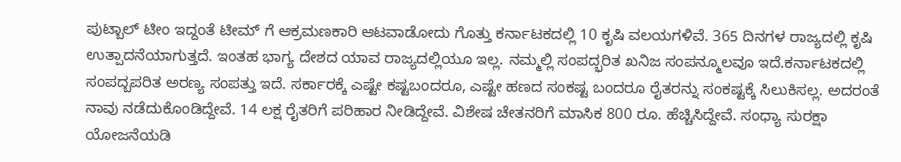ಪುಟ್ಬಾಲ್ ಟೀಂ ಇದ್ದಂತೆ ಟೀಮ್ ಗೆ ಆಕ್ರಮಣಕಾರಿ ಆಟವಾಡೋದು ಗೊತ್ತು ಕರ್ನಾಟಕದಲ್ಲಿ 10 ಕೃಷಿ ವಲಯಗಳಿವೆ. 365 ದಿನಗಳ ರಾಜ್ಯದಲ್ಲಿ ಕೃಷಿ ಉತ್ಪಾದನೆಯಾಗುತ್ತದೆ. ಇಂತಹ ಭಾಗ್ಯ ದೇಶದ ಯಾವ ರಾಜ್ಯದಲ್ಲಿಯೂ ಇಲ್ಲ. ನಮ್ಮಲ್ಲಿ ಸಂಪದ್ಭರಿತ ಖನಿಜ ಸಂಪನ್ಮೂಲವೂ ಇದೆ.ಕರ್ನಾಟಕದಲ್ಲಿ ಸಂಪದ್ಬಪರಿತ ಅರಣ್ಯ ಸಂಪತ್ತು ಇದೆ. ಸರ್ಕಾರಕ್ಕೆ ಎಷ್ಟೇ ಕಷ್ಟಬಂದರೂ, ಎಷ್ಟೇ ಹಣದ ಸಂಕಷ್ಟ ಬಂದರೂ ರೈತರನ್ನು ಸಂಕಷ್ಟಕ್ಕೆ ಸಿಲುಕಿಸಲ್ಲ. ಅದರಂತೆ ನಾವು ನಡೆದುಕೊಂಡಿದ್ದೇವೆ. 14 ಲಕ್ಷ ರೈತರಿಗೆ ಪರಿಹಾರ ನೀಡಿದ್ದೇವೆ. ವಿಶೇಷ ಚೇತನರಿಗೆ ಮಾಸಿಕ 800 ರೂ. ಹೆಚ್ಚಿಸಿದ್ದೇವೆ. ಸಂಧ್ಯಾ ಸುರಕ್ಷಾ ಯೋಜನೆಯಡಿ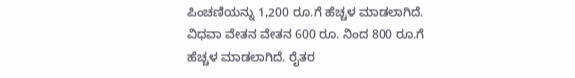ಪಿಂಚಣಿಯನ್ನು 1,200 ರೂ.ಗೆ ಹೆಚ್ಚಳ ಮಾಡಲಾಗಿದೆ. ವಿಧವಾ ವೇತನ ವೇತನ 600 ರೂ. ನಿಂದ 800 ರೂ.ಗೆ ಹೆಚ್ಚಳ ಮಾಡಲಾಗಿದೆ. ರೈತರ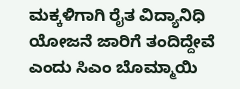ಮಕ್ಕಳಿಗಾಗಿ ರೈತ ವಿದ್ಯಾನಿಧಿ ಯೋಜನೆ ಜಾರಿಗೆ ತಂದಿದ್ದೇವೆ ಎಂದು ಸಿಎಂ ಬೊಮ್ಮಾಯಿ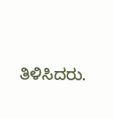ತಿಳಿಸಿದರು.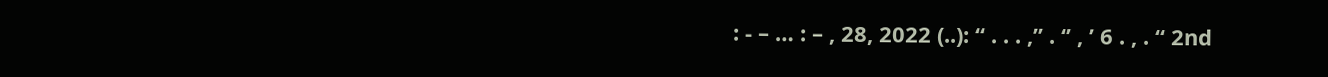: - – … : – , 28, 2022 (..): “ . . . ,” . ‘’ , ’ 6 . , . “ 2nd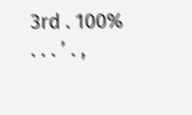3rd . 100% . . . ’ . ,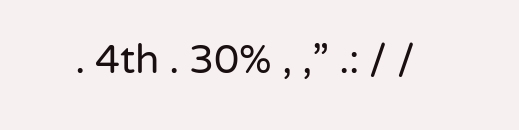. 4th . 30% , ,” .: / /